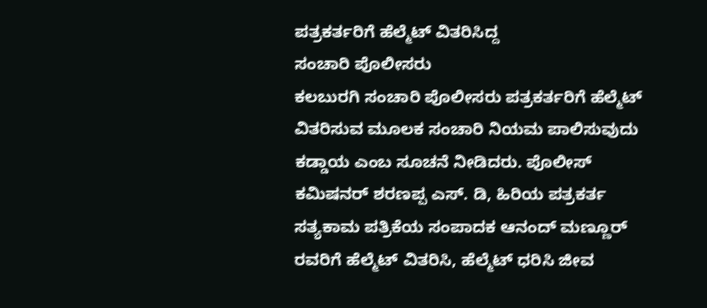ಪತ್ರಕರ್ತರಿಗೆ ಹೆಲ್ಮೆಟ್ ವಿತರಿಸಿದ್ದ
ಸಂಚಾರಿ ಪೊಲೀಸರು
ಕಲಬುರಗಿ ಸಂಚಾರಿ ಪೊಲೀಸರು ಪತ್ರಕರ್ತರಿಗೆ ಹೆಲ್ಮೆಟ್ ವಿತರಿಸುವ ಮೂಲಕ ಸಂಚಾರಿ ನಿಯಮ ಪಾಲಿಸುವುದು ಕಡ್ಡಾಯ ಎಂಬ ಸೂಚನೆ ನೀಡಿದರು. ಪೊಲೀಸ್ ಕಮಿಷನರ್ ಶರಣಪ್ಪ ಎಸ್. ಡಿ, ಹಿರಿಯ ಪತ್ರಕರ್ತ ಸತ್ಯಕಾಮ ಪತ್ರಿಕೆಯ ಸಂಪಾದಕ ಆನಂದ್ ಮಣ್ಣೂರ್ ರವರಿಗೆ ಹೆಲ್ಮೆಟ್ ವಿತರಿಸಿ, ಹೆಲ್ಮೆಟ್ ಧರಿಸಿ ಜೀವ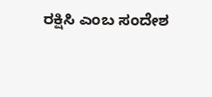ರಕ್ಷಿಸಿ ಎಂಬ ಸಂದೇಶ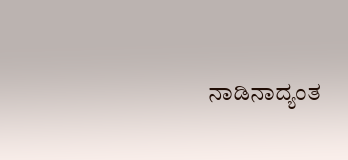ನಾಡಿನಾದ್ಯಂತ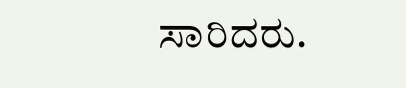ಸಾರಿದರು.